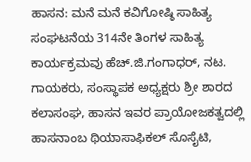ಹಾಸನ: ಮನೆ ಮನೆ ಕವಿಗೋಷ್ಠಿ ಸಾಹಿತ್ಯ ಸಂಘಟನೆಯ 314ನೇ ತಿಂಗಳ ಸಾಹಿತ್ಯ ಕಾರ್ಯಕ್ರಮವು ಹೆಚ್.ಜಿ.ಗಂಗಾಧರ್, ನಟ. ಗಾಯಕರು, ಸಂಸ್ಥಾಪಕ ಅಧ್ಯಕ್ಷರು ಶ್ರೀ ಶಾರದ ಕಲಾಸಂಘ, ಹಾಸನ ಇವರ ಪ್ರಾಯೋಜಕತ್ವದಲ್ಲಿ ಹಾಸನಾಂಬ ಥಿಯಾಸಾಫಿಕಲ್ ಸೊಸೈಟಿ,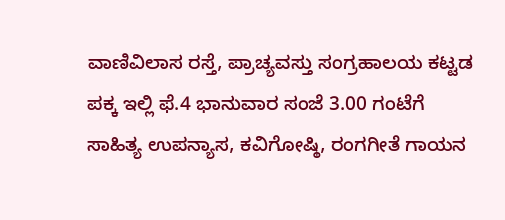ವಾಣಿವಿಲಾಸ ರಸ್ತೆ, ಪ್ರಾಚ್ಯವಸ್ತು ಸಂಗ್ರಹಾಲಯ ಕಟ್ಟಡ ಪಕ್ಕ ಇಲ್ಲಿ ಫೆ.4 ಭಾನುವಾರ ಸಂಜೆ 3.00 ಗಂಟೆಗೆ ಸಾಹಿತ್ಯ ಉಪನ್ಯಾಸ, ಕವಿಗೋಷ್ಠಿ, ರಂಗಗೀತೆ ಗಾಯನ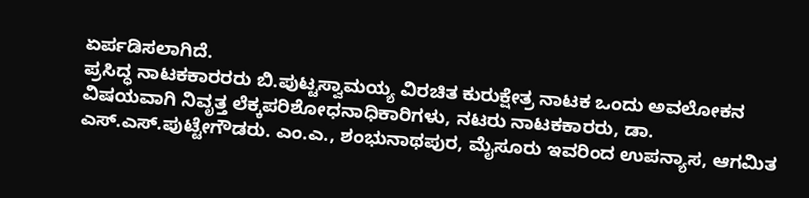ಏರ್ಪಡಿಸಲಾಗಿದೆ.
ಪ್ರಸಿದ್ಧ ನಾಟಕಕಾರರರು ಬಿ.ಪುಟ್ಟಸ್ವಾಮಯ್ಯ ವಿರಚಿತ ಕುರುಕ್ಷೇತ್ರ ನಾಟಕ ಒಂದು ಅವಲೋಕನ ವಿಷಯವಾಗಿ ನಿವೃತ್ತ ಲೆಕ್ಕಪರಿಶೋಧನಾಧಿಕಾರಿಗಳು, ನಟರು ನಾಟಕಕಾರರು, ಡಾ. ಎಸ್.ಎಸ್.ಪುಟ್ಟೇಗೌಡರು. ಎಂ.ಎ., ಶಂಭುನಾಥಪುರ, ಮೈಸೂರು ಇವರಿಂದ ಉಪನ್ಯಾಸ, ಆಗಮಿತ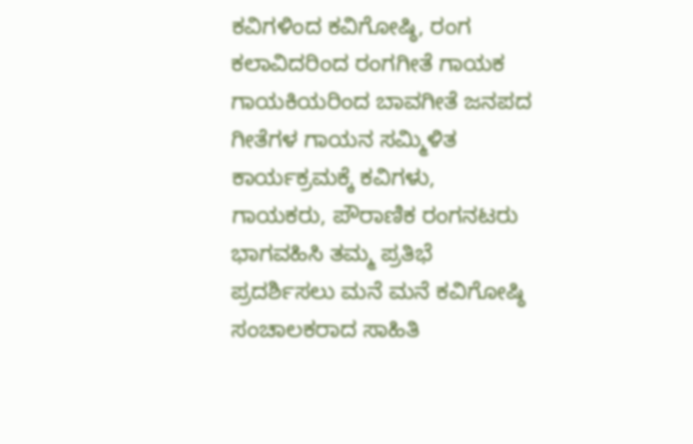ಕವಿಗಳಿಂದ ಕವಿಗೋಷ್ಠಿ, ರಂಗ ಕಲಾವಿದರಿಂದ ರಂಗಗೀತೆ ಗಾಯಕ ಗಾಯಕಿಯರಿಂದ ಬಾವಗೀತೆ ಜನಪದ ಗೀತೆಗಳ ಗಾಯನ ಸಮ್ಮಿಳಿತ ಕಾರ್ಯಕ್ರಮಕ್ಕೆ ಕವಿಗಳು, ಗಾಯಕರು, ಪೌರಾಣಿಕ ರಂಗನಟರು ಭಾಗವಹಿಸಿ ತಮ್ಮ ಪ್ರತಿಭೆ ಪ್ರದರ್ಶಿಸಲು ಮನೆ ಮನೆ ಕವಿಗೋಷ್ಠಿ ಸಂಚಾಲಕರಾದ ಸಾಹಿತಿ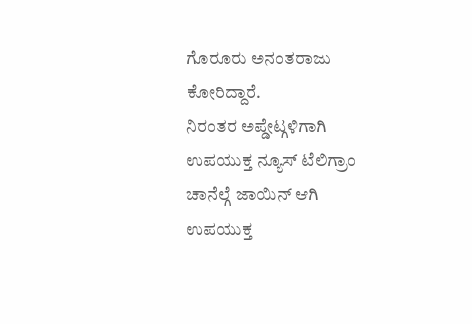ಗೊರೂರು ಅನಂತರಾಜು ಕೋರಿದ್ದಾರೆ.
ನಿರಂತರ ಅಪ್ಡೇಟ್ಗಳಿಗಾಗಿ ಉಪಯುಕ್ತ ನ್ಯೂಸ್ ಟೆಲಿಗ್ರಾಂ ಚಾನೆಲ್ಗೆ ಜಾಯಿನ್ ಆಗಿ
ಉಪಯುಕ್ತ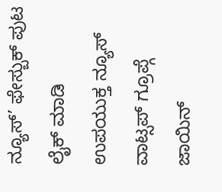ನ್ಯೂಸ್’ ಫೇಸ್ಬುಕ್ ಪುಟ ಲೈಕ್ ಮಾಡಿ
ಉಪಯುಕ್ತ ನ್ಯೂಸ್ ವಾಟ್ಸಪ್ ಗ್ರೂಪ್ಗೆ ಜಾಯಿನ್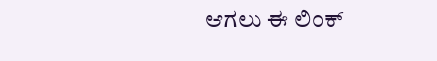ಆಗಲು ಈ ಲಿಂಕ್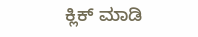ಕ್ಲಿಕ್ ಮಾಡಿ